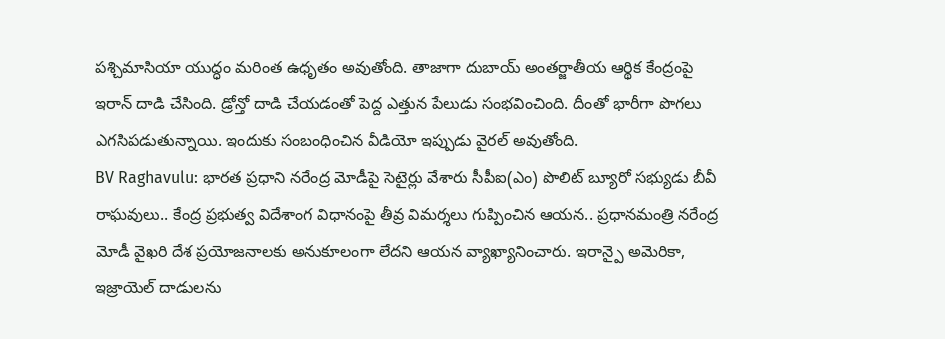పశ్చిమాసియా యుద్ధం మరింత ఉధృతం అవుతోంది. తాజాగా దుబాయ్ అంతర్జాతీయ ఆర్థిక కేంద్రంపై ఇరాన్ దాడి చేసింది. డ్రోన్తో దాడి చేయడంతో పెద్ద ఎత్తున పేలుడు సంభవించింది. దీంతో భారీగా పొగలు ఎగసిపడుతున్నాయి. ఇందుకు సంబంధించిన వీడియో ఇప్పుడు వైరల్ అవుతోంది.
BV Raghavulu: భారత ప్రధాని నరేంద్ర మోడీపై సెటైర్లు వేశారు సీపీఐ(ఎం) పొలిట్ బ్యూరో సభ్యుడు బీవీ రాఘవులు.. కేంద్ర ప్రభుత్వ విదేశాంగ విధానంపై తీవ్ర విమర్శలు గుప్పించిన ఆయన.. ప్రధానమంత్రి నరేంద్ర మోడీ వైఖరి దేశ ప్రయోజనాలకు అనుకూలంగా లేదని ఆయన వ్యాఖ్యానించారు. ఇరాన్పై అమెరికా, ఇజ్రాయెల్ దాడులను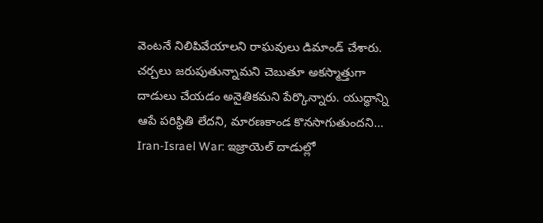వెంటనే నిలిపివేయాలని రాఘవులు డిమాండ్ చేశారు. చర్చలు జరుపుతున్నామని చెబుతూ అకస్మాత్తుగా దాడులు చేయడం అనైతికమని పేర్కొన్నారు. యుద్ధాన్ని ఆపే పరిస్థితి లేదని, మారణకాండ కొనసాగుతుందని…
Iran-Israel War: ఇజ్రాయెల్ దాడుల్లో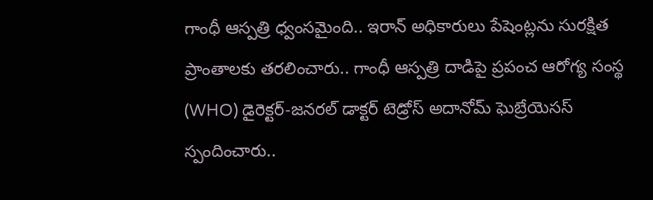గాంధీ ఆస్పత్రి ధ్వంసమైంది.. ఇరాన్ అధికారులు పేషెంట్లను సురక్షిత ప్రాంతాలకు తరలించారు.. గాంధీ ఆస్పత్రి దాడిపై ప్రపంచ ఆరోగ్య సంస్థ (WHO) డైరెక్టర్-జనరల్ డాక్టర్ టెడ్రోస్ అదానోమ్ ఘెబ్రేయెసస్ స్పందించారు..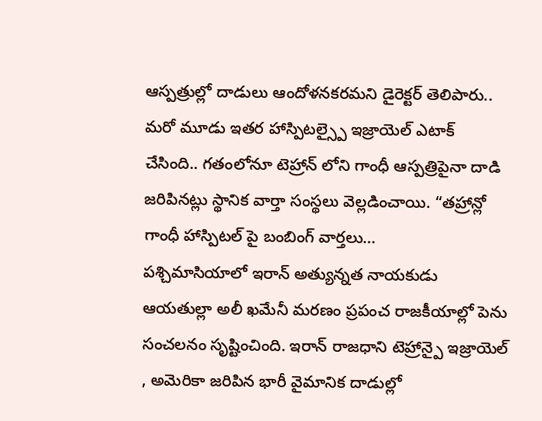ఆస్పత్రుల్లో దాడులు ఆందోళనకరమని డైరెక్టర్ తెలిపారు.. మరో మూడు ఇతర హాస్పిటల్స్పై ఇజ్రాయెల్ ఎటాక్ చేసింది.. గతంలోనూ టెహ్రాన్ లోని గాంధీ ఆస్పత్రిపైనా దాడి జరిపినట్లు స్థానిక వార్తా సంస్థలు వెల్లడించాయి. “తహ్రాన్లో గాంధీ హాస్పిటల్ పై బంబింగ్ వార్తలు…
పశ్చిమాసియాలో ఇరాన్ అత్యున్నత నాయకుడు ఆయతుల్లా అలీ ఖమేనీ మరణం ప్రపంచ రాజకీయాల్లో పెను సంచలనం సృష్టించింది. ఇరాన్ రాజధాని టెహ్రాన్పై ఇజ్రాయెల్ , అమెరికా జరిపిన భారీ వైమానిక దాడుల్లో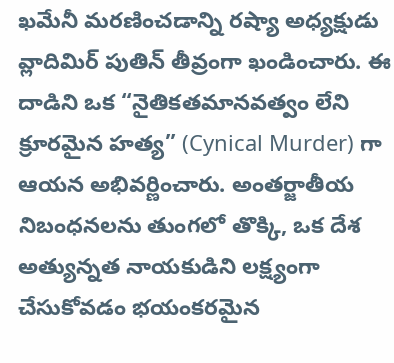ఖమేనీ మరణించడాన్ని రష్యా అధ్యక్షుడు వ్లాదిమిర్ పుతిన్ తీవ్రంగా ఖండించారు. ఈ దాడిని ఒక “నైతికతమానవత్వం లేని క్రూరమైన హత్య” (Cynical Murder) గా ఆయన అభివర్ణించారు. అంతర్జాతీయ నిబంధనలను తుంగలో తొక్కి, ఒక దేశ అత్యున్నత నాయకుడిని లక్ష్యంగా చేసుకోవడం భయంకరమైన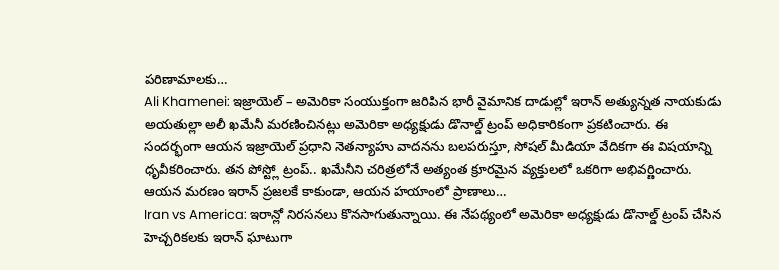పరిణామాలకు…
Ali Khamenei: ఇజ్రాయెల్ – అమెరికా సంయుక్తంగా జరిపిన భారీ వైమానిక దాడుల్లో ఇరాన్ అత్యున్నత నాయకుడు అయతుల్లా అలీ ఖమేనీ మరణించినట్లు అమెరికా అధ్యక్షుడు డొనాల్డ్ ట్రంప్ అధికారికంగా ప్రకటించారు. ఈ సందర్భంగా ఆయన ఇజ్రాయెల్ ప్రధాని నెతన్యాహు వాదనను బలపరుస్తూ, సోషల్ మీడియా వేదికగా ఈ విషయాన్ని ధృవీకరించారు. తన పోస్ట్లో ట్రంప్.. ఖమేనీని చరిత్రలోనే అత్యంత క్రూరమైన వ్యక్తులలో ఒకరిగా అభివర్ణించారు. ఆయన మరణం ఇరాన్ ప్రజలకే కాకుండా, ఆయన హయాంలో ప్రాణాలు…
Iran vs America: ఇరాన్లో నిరసనలు కొనసాగుతున్నాయి. ఈ నేపథ్యంలో అమెరికా అధ్యక్షుడు డొనాల్డ్ ట్రంప్ చేసిన హెచ్చరికలకు ఇరాన్ ఘాటుగా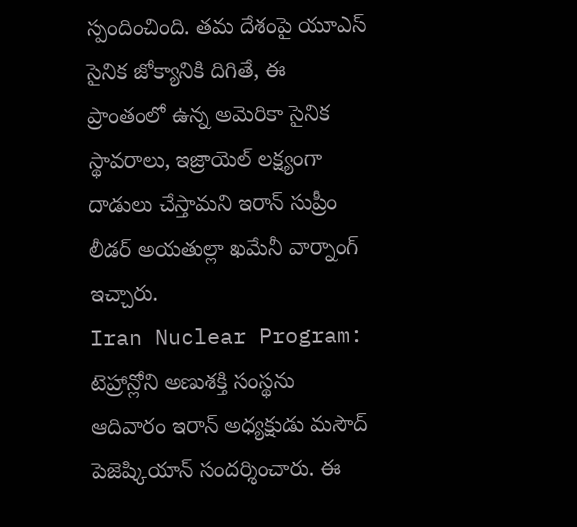స్పందించింది. తమ దేశంపై యూఎస్ సైనిక జోక్యానికి దిగితే, ఈ ప్రాంతంలో ఉన్న అమెరికా సైనిక స్థావరాలు, ఇజ్రాయెల్ లక్ష్యంగా దాడులు చేస్తామని ఇరాన్ సుప్రీం లీడర్ అయతుల్లా ఖమేనీ వార్నాంగ్ ఇచ్చారు.
Iran Nuclear Program: టెహ్రాన్లోని అణుశక్తి సంస్థను ఆదివారం ఇరాన్ అధ్యక్షుడు మసౌద్ పెజెష్కియాన్ సందర్శించారు. ఈ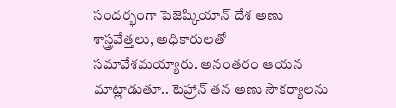సందర్భంగా పెజెష్కియాన్ దేశ అణు శాస్త్రవేత్తలు, అధికారులతో సమావేశమయ్యారు. అనంతరం ఆయన మాట్లాడుతూ.. టెహ్రాన్ తన అణు సౌకర్యాలను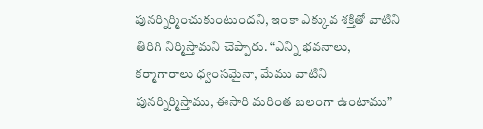పునర్నిర్మించుకుంటుందని, ఇంకా ఎక్కువ శక్తితో వాటిని తిరిగి నిర్మిస్తామని చెప్పారు. “ఎన్ని భవనాలు, కర్మాగారాలు ధ్వంసమైనా, మేము వాటిని పునర్నిర్మిస్తాము, ఈసారి మరింత బలంగా ఉంటాము”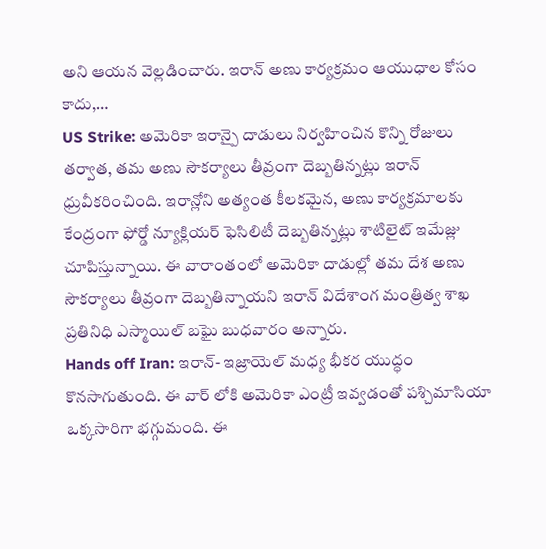అని ఆయన వెల్లడించారు. ఇరాన్ అణు కార్యక్రమం ఆయుధాల కోసం కాదు,…
US Strike: అమెరికా ఇరాన్పై దాడులు నిర్వహించిన కొన్ని రోజులు తర్వాత, తమ అణు సౌకర్యాలు తీవ్రంగా దెబ్బతిన్నట్లు ఇరాన్ ధ్రువీకరించింది. ఇరాన్లోని అత్యంత కీలకమైన, అణు కార్యక్రమాలకు కేంద్రంగా ఫోర్డో న్యూక్లియర్ ఫెసిలిటీ దెబ్బతిన్నట్లు శాటిలైట్ ఇమేజ్లు చూపిస్తున్నాయి. ఈ వారాంతంలో అమెరికా దాడుల్లో తమ దేశ అణు సౌకర్యాలు తీవ్రంగా దెబ్బతిన్నాయని ఇరాన్ విదేశాంగ మంత్రిత్వ శాఖ ప్రతినిధి ఎస్మాయిల్ బఘై బుధవారం అన్నారు.
Hands off Iran: ఇరాన్- ఇజ్రాయెల్ మధ్య భీకర యుద్ధం కొనసాగుతుంది. ఈ వార్ లోకి అమెరికా ఎంట్రీ ఇవ్వడంతో పశ్చిమాసియా ఒక్కసారిగా భగ్గుమంది. ఈ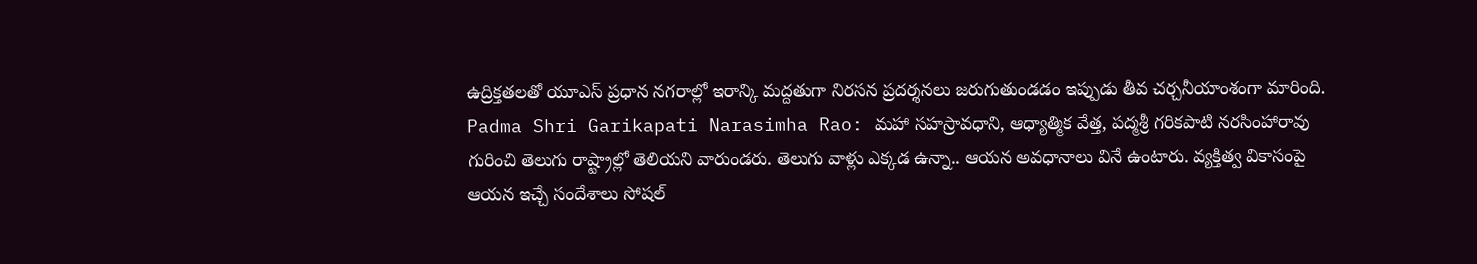ఉద్రిక్తతలతో యూఎస్ ప్రధాన నగరాల్లో ఇరాన్కి మద్దతుగా నిరసన ప్రదర్శనలు జరుగుతుండడం ఇప్పుడు తీవ చర్చనీయాంశంగా మారింది.
Padma Shri Garikapati Narasimha Rao: మహా సహస్రావధాని, ఆధ్యాత్మిక వేత్త, పద్మశ్రీ గరికపాటి నరసింహారావు గురించి తెలుగు రాష్ట్రాల్లో తెలియని వారుండరు. తెలుగు వాళ్లు ఎక్కడ ఉన్నా.. ఆయన అవధానాలు వినే ఉంటారు. వ్యక్తిత్వ వికాసంపై ఆయన ఇచ్చే సందేశాలు సోషల్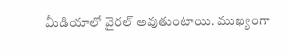మీడియాలో వైరల్ అవుతుంటాయి. ముఖ్యంగా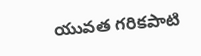యువత గరికపాటి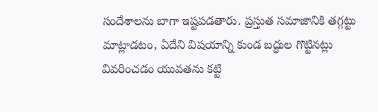సందేశాలను బాగా ఇష్టపడతారు. ప్రస్తుత సమాజానికి తగ్గట్టు మాట్లాడటం, ఏదేని విషయాన్ని కుండ బద్ధుల గొట్టినట్లు వివరించడం యువతను కట్టి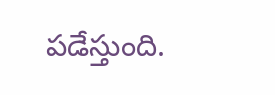పడేస్తుంది.